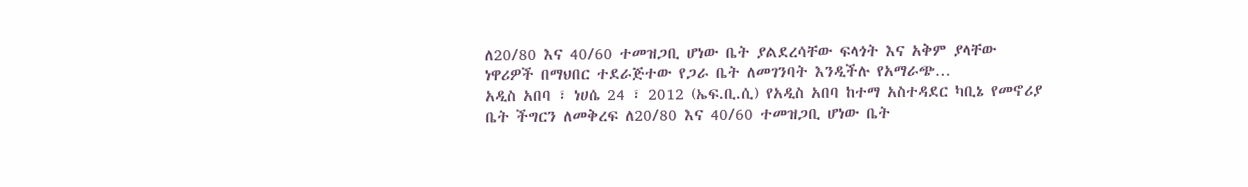ለ20/80 እና 40/60 ተመዝጋቢ ሆነው ቤት ያልደረሳቸው ፍላጎት እና አቅም ያላቸው ነዋሪዎች በማህበር ተደራጅተው የጋራ ቤት ለመገንባት እንዲችሉ የአማራጭ…
አዲስ አበባ ፣ ነሀሴ 24 ፣ 2012 (ኤፍ.ቢ.ሲ) የአዲስ አበባ ከተማ አስተዳደር ካቢኔ የመኖሪያ ቤት ችግርን ለመቅረፍ ለ20/80 እና 40/60 ተመዝጋቢ ሆነው ቤት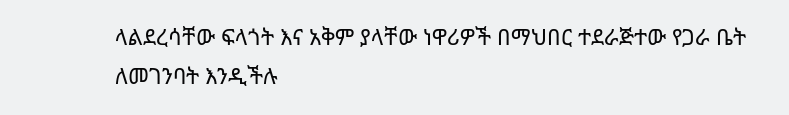ላልደረሳቸው ፍላጎት እና አቅም ያላቸው ነዋሪዎች በማህበር ተደራጅተው የጋራ ቤት ለመገንባት እንዲችሉ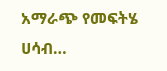አማራጭ የመፍትሄ ሀሳብ…